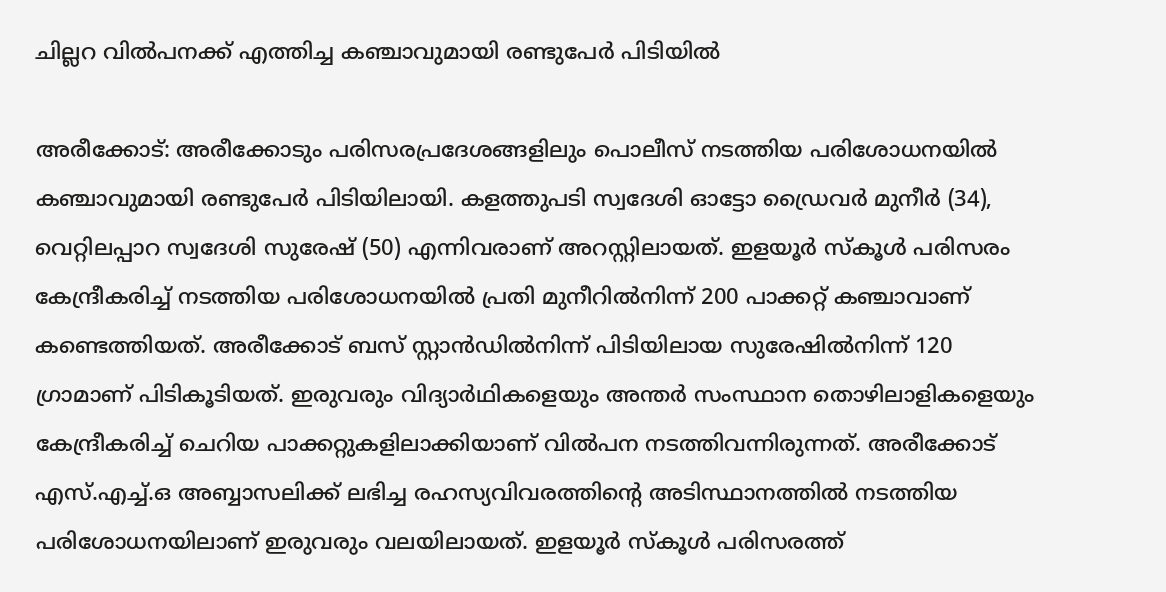ചില്ലറ വിൽപനക്ക് എത്തിച്ച കഞ്ചാവുമായി രണ്ടുപേർ പിടിയിൽ

അരീക്കോട്: അരീക്കോടും പരിസരപ്രദേശങ്ങളിലും പൊലീസ് നടത്തിയ പരിശോധനയിൽ കഞ്ചാവുമായി രണ്ടുപേർ പിടിയിലായി. കളത്തുപടി സ്വദേശി ഓട്ടോ ഡ്രൈവർ മുനീർ (34), വെറ്റിലപ്പാറ സ്വദേശി സുരേഷ് (50) എന്നിവരാണ് അറസ്റ്റിലായത്. ഇളയൂർ സ്കൂൾ പരിസരം കേന്ദ്രീകരിച്ച് നടത്തിയ പരിശോധനയിൽ പ്രതി മുനീറിൽനിന്ന് 200 പാക്കറ്റ് കഞ്ചാവാണ് കണ്ടെത്തിയത്. അരീക്കോട് ബസ് സ്റ്റാൻഡിൽനിന്ന് പിടിയിലായ സുരേഷിൽനിന്ന് 120 ഗ്രാമാണ് പിടികൂടിയത്. ഇരുവരും വിദ്യാർഥികളെയും അന്തർ സംസ്ഥാന തൊഴിലാളികളെയും കേന്ദ്രീകരിച്ച് ചെറിയ പാക്കറ്റുകളിലാക്കിയാണ് വിൽപന നടത്തിവന്നിരുന്നത്. അരീക്കോട് എസ്.എച്ച്.ഒ അബ്ബാസലിക്ക് ലഭിച്ച രഹസ്യവിവരത്തിന്റെ അടിസ്ഥാനത്തിൽ നടത്തിയ പരിശോധനയിലാണ് ഇരുവരും വലയിലായത്. ഇളയൂർ സ്കൂൾ പരിസരത്ത്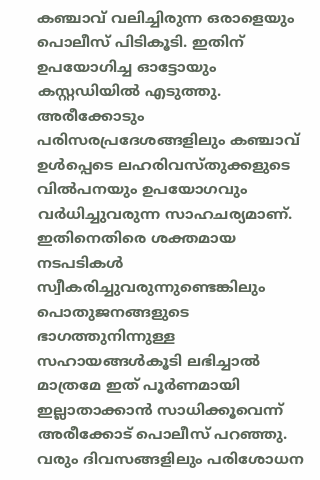കഞ്ചാവ് വലിച്ചിരുന്ന ഒരാളെയും പൊലീസ് പിടികൂടി. ഇതിന് ഉപയോഗിച്ച ഓട്ടോയും കസ്റ്റഡിയിൽ എടുത്തു. അരീക്കോടും പരിസരപ്രദേശങ്ങളിലും കഞ്ചാവ് ഉൾപ്പെടെ ലഹരിവസ്തുക്കളുടെ വിൽപനയും ഉപയോഗവും വർധിച്ചുവരുന്ന സാഹചര്യമാണ്. ഇതിനെതിരെ ശക്തമായ നടപടികൾ സ്വീകരിച്ചുവരുന്നുണ്ടെങ്കിലും പൊതുജനങ്ങളുടെ ഭാഗത്തുനിന്നുള്ള സഹായങ്ങൾകൂടി ലഭിച്ചാൽ മാത്രമേ ഇത് പൂർണമായി ഇല്ലാതാക്കാൻ സാധിക്കൂവെന്ന് അരീക്കോട് പൊലീസ് പറഞ്ഞു. വരും ദിവസങ്ങളിലും പരിശോധന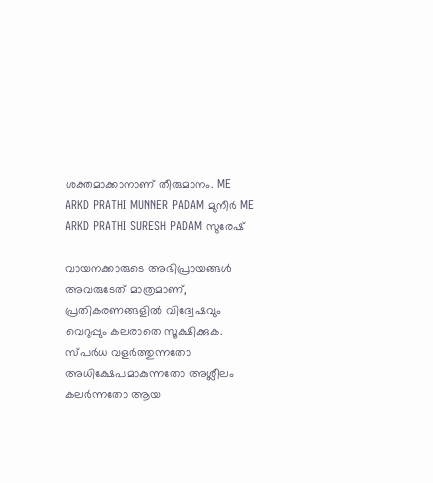ശക്തമാക്കാനാണ് തീരുമാനം. ME ARKD PRATHI MUNNER PADAM മുനീർ ME ARKD PRATHI SURESH PADAM സുരേഷ്

വായനക്കാരുടെ അഭിപ്രായങ്ങള്‍ അവരുടേത് മാത്രമാണ്, പ്രതികരണങ്ങളിൽ വിദ്വേഷവും വെറുപ്പും കലരാതെ സൂക്ഷിക്കുക. സ്പർധ വളർത്തുന്നതോ അധിക്ഷേപമാകുന്നതോ അശ്ലീലം കലർന്നതോ ആയ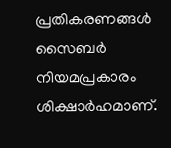പ്രതികരണങ്ങൾ സൈബർ നിയമപ്രകാരം ശിക്ഷാർഹമാണ്.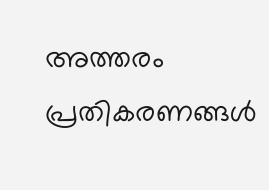അത്തരം പ്രതികരണങ്ങൾ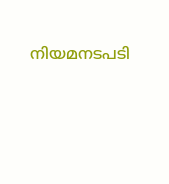നിയമനടപടി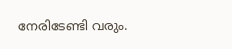നേരിടേണ്ടി വരും.